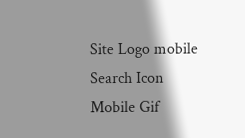Site Logo mobile
Search Icon
Mobile Gif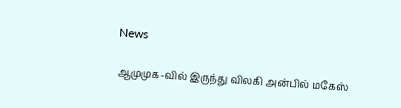News

ஆமுமுக-வில் இருந்து விலகி அன்பில் மகேஸ்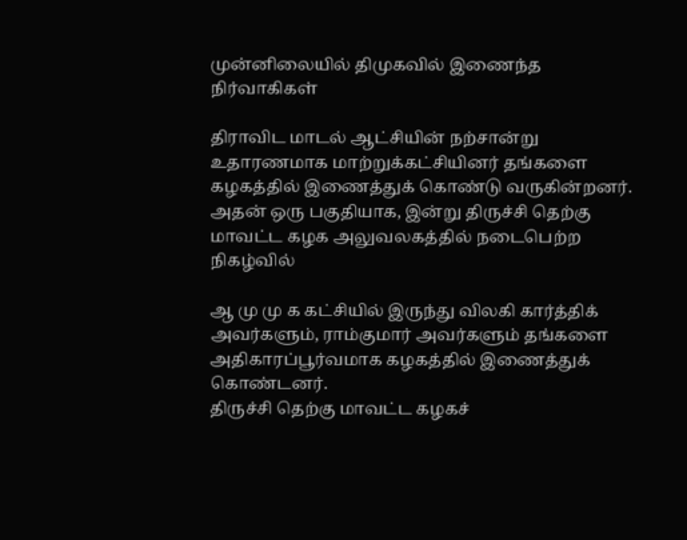முன்னிலையில் திமுகவில் இணைந்த நிர்வாகிகள்

திராவிட மாடல் ஆட்சியின் நற்சான்று உதாரணமாக மாற்றுக்கட்சியினர் தங்களை கழகத்தில் இணைத்துக் கொண்டு வருகின்றனர்.
அதன் ஒரு பகுதியாக, இன்று திருச்சி தெற்கு மாவட்ட கழக அலுவலகத்தில் நடைபெற்ற நிகழ்வில்

ஆ மு மு க கட்சியில் இருந்து விலகி கார்த்திக் அவர்களும், ராம்குமார் அவர்களும் தங்களை அதிகாரப்பூர்வமாக கழகத்தில் இணைத்துக் கொண்டனர்.
திருச்சி தெற்கு மாவட்ட கழகச்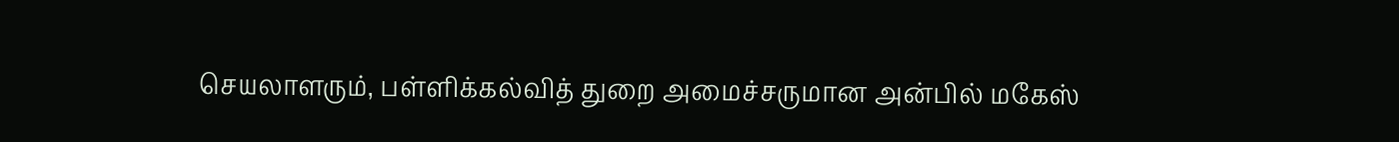செயலாளரும், பள்ளிக்கல்வித் துறை அமைச்சருமான அன்பில் மகேஸ்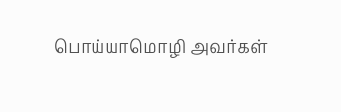பொய்யாமொழி அவர்கள்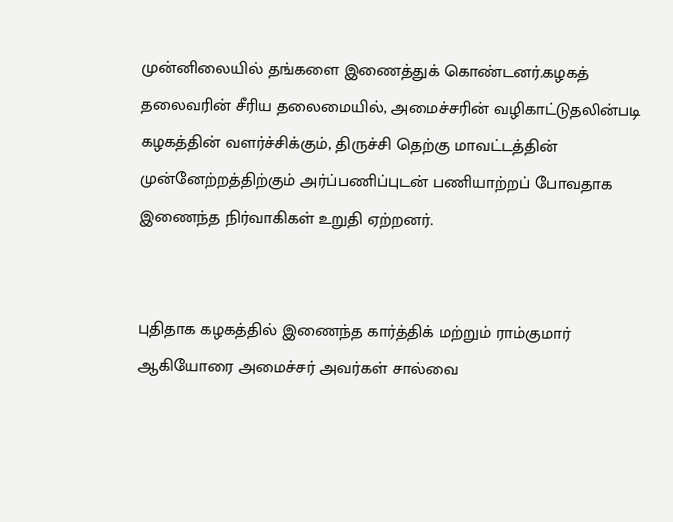முன்னிலையில் தங்களை இணைத்துக் கொண்டனர்.கழகத் தலைவரின் சீரிய தலைமையில், அமைச்சரின் வழிகாட்டுதலின்படி கழகத்தின் வளர்ச்சிக்கும், திருச்சி தெற்கு மாவட்டத்தின் முன்னேற்றத்திற்கும் அர்ப்பணிப்புடன் பணியாற்றப் போவதாக இணைந்த நிர்வாகிகள் உறுதி ஏற்றனர்.


புதிதாக கழகத்தில் இணைந்த கார்த்திக் மற்றும் ராம்குமார் ஆகியோரை அமைச்சர் அவர்கள் சால்வை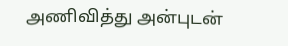அணிவித்து அன்புடன்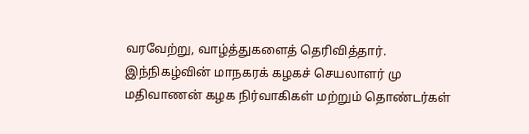வரவேற்று, வாழ்த்துகளைத் தெரிவித்தார். இந்நிகழ்வின் மாநகரக் கழகச் செயலாளர் மு மதிவாணன் கழக நிர்வாகிகள் மற்றும் தொண்டர்கள்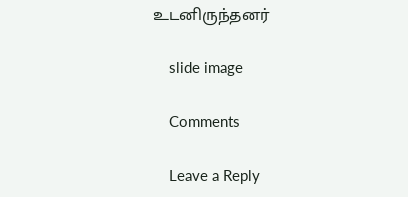உடனிருந்தனர்

    slide image

    Comments

    Leave a Reply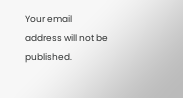Your email address will not be published.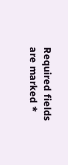Required fields are marked *